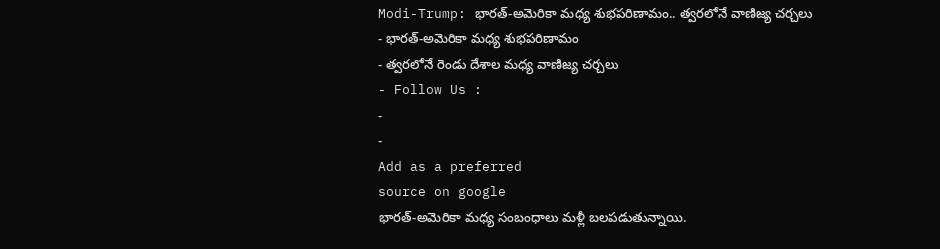Modi-Trump: భారత్-అమెరికా మధ్య శుభపరిణామం.. త్వరలోనే వాణిజ్య చర్చలు
- భారత్-అమెరికా మధ్య శుభపరిణామం
- త్వరలోనే రెండు దేశాల మధ్య వాణిజ్య చర్చలు
- Follow Us :
-
-
Add as a preferred
source on google
భారత్-అమెరికా మధ్య సంబంధాలు మళ్లీ బలపడుతున్నాయి.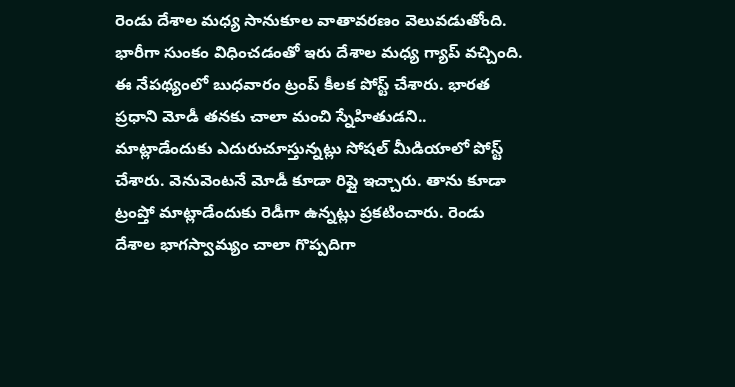రెండు దేశాల మధ్య సానుకూల వాతావరణం వెలువడుతోంది. భారీగా సుంకం విధించడంతో ఇరు దేశాల మధ్య గ్యాప్ వచ్చింది. ఈ నేపథ్యంలో బుధవారం ట్రంప్ కీలక పోస్ట్ చేశారు. భారత ప్రధాని మోడీ తనకు చాలా మంచి స్నేహితుడని.. మాట్లాడేందుకు ఎదురుచూస్తున్నట్లు సోషల్ మీడియాలో పోస్ట్ చేశారు. వెనువెంటనే మోడీ కూడా రిప్లై ఇచ్చారు. తాను కూడా ట్రంప్తో మాట్లాడేందుకు రెడీగా ఉన్నట్లు ప్రకటించారు. రెండు దేశాల భాగస్వామ్యం చాలా గొప్పదిగా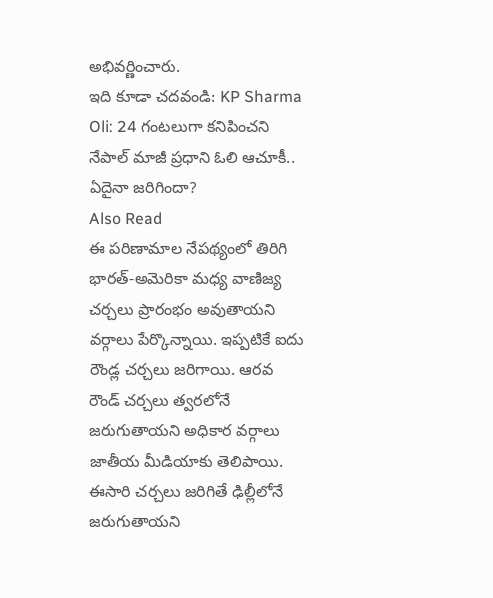అభివర్ణించారు.
ఇది కూడా చదవండి: KP Sharma Oli: 24 గంటలుగా కనిపించని నేపాల్ మాజీ ప్రధాని ఓలి ఆచూకీ.. ఏదైనా జరిగిందా?
Also Read
ఈ పరిణామాల నేపథ్యంలో తిరిగి భారత్-అమెరికా మధ్య వాణిజ్య చర్చలు ప్రారంభం అవుతాయని వర్గాలు పేర్కొన్నాయి. ఇప్పటికే ఐదు రౌండ్ల చర్చలు జరిగాయి. ఆరవ రౌండ్ చర్చలు త్వరలోనే జరుగుతాయని అధికార వర్గాలు జాతీయ మీడియాకు తెలిపాయి. ఈసారి చర్చలు జరిగితే ఢిల్లీలోనే జరుగుతాయని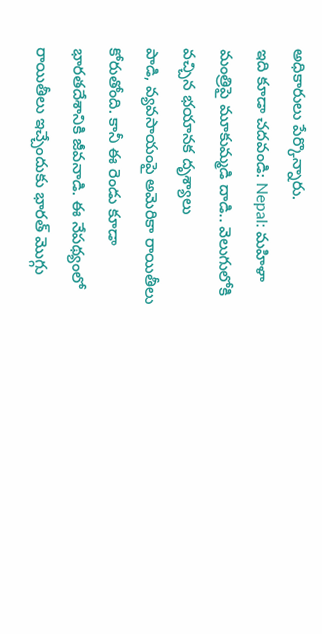అధికారులు పేర్కొన్నారు.
ఇది కూడా చదవండి: Nepal: మహిళా మంత్రిపై మూకుమ్మడి దాడి.. వెలుగులోకి వచ్చిన భయానక దృశ్యాలు
పాడి, వ్యవసాయంపై అమెరికా రాయితీలు కోరుతోంది. కానీ ఈ రెండు కూడా భారతదేశానికి జీవనాడి. ఈ నేపథ్యంలో రాయితీలు ఇచ్చేందుకు భారత్ మొగ్గు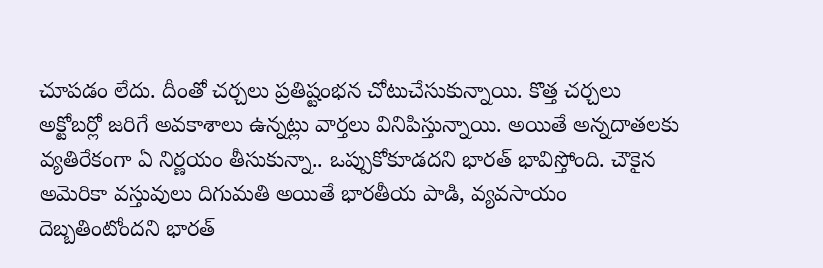చూపడం లేదు. దీంతో చర్చలు ప్రతిష్టంభన చోటుచేసుకున్నాయి. కొత్త చర్చలు అక్టోబర్లో జరిగే అవకాశాలు ఉన్నట్లు వార్తలు వినిపిస్తున్నాయి. అయితే అన్నదాతలకు వ్యతిరేకంగా ఏ నిర్ణయం తీసుకున్నా.. ఒప్పుకోకూడదని భారత్ భావిస్తోంది. చౌకైన అమెరికా వస్తువులు దిగుమతి అయితే భారతీయ పాడి, వ్యవసాయం దెబ్బతింటోందని భారత్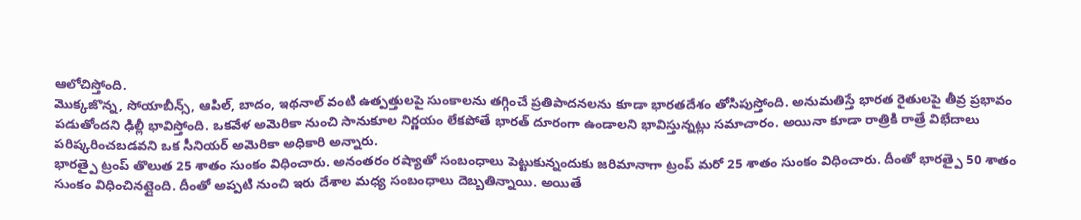ఆలోచిస్తోంది.
మొక్కజొన్న, సోయాబీన్స్, ఆపిల్, బాదం, ఇథనాల్ వంటి ఉత్పత్తులపై సుంకాలను తగ్గించే ప్రతిపాదనలను కూడా భారతదేశం తోసిపుస్తోంది. అనుమతిస్తే భారత రైతులపై తీవ్ర ప్రభావం పడుతోందని ఢిల్లీ భావిస్తోంది. ఒకవేళ అమెరికా నుంచి సానుకూల నిర్ణయం లేకపోతే భారత్ దూరంగా ఉండాలని భావిస్తున్నట్లు సమాచారం. అయినా కూడా రాత్రికి రాత్రే విభేదాలు పరిష్కరించబడవని ఒక సీనియర్ అమెరికా అధికారి అన్నారు.
భారత్పై ట్రంప్ తొలుత 25 శాతం సుంకం విధించారు. అనంతరం రష్యాతో సంబంధాలు పెట్టుకున్నందుకు జరిమానాగా ట్రంప్ మరో 25 శాతం సుంకం విధించారు. దీంతో భారత్పై 50 శాతం సుంకం విధించినట్లైంది. దీంతో అప్పటి నుంచి ఇరు దేశాల మధ్య సంబంధాలు దెబ్బతిన్నాయి. అయితే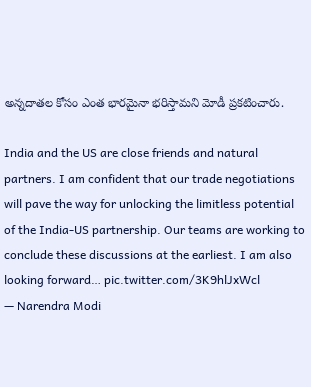అన్నదాతల కోసం ఎంత భారమైనా భరిస్తామని మోడీ ప్రకటించారు.

India and the US are close friends and natural partners. I am confident that our trade negotiations will pave the way for unlocking the limitless potential of the India-US partnership. Our teams are working to conclude these discussions at the earliest. I am also looking forward… pic.twitter.com/3K9hlJxWcl
— Narendra Modi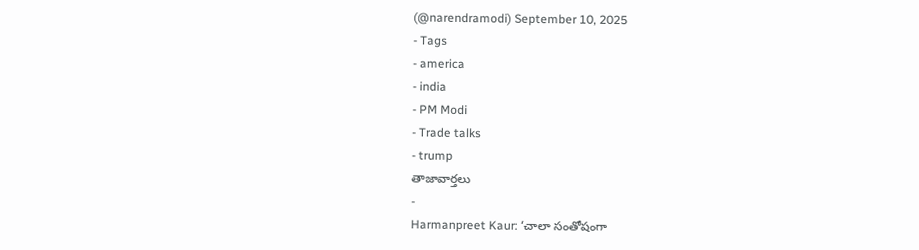(@narendramodi) September 10, 2025
- Tags
- america
- india
- PM Modi
- Trade talks
- trump
తాజావార్తలు
-
Harmanpreet Kaur: ‘చాలా సంతోషంగా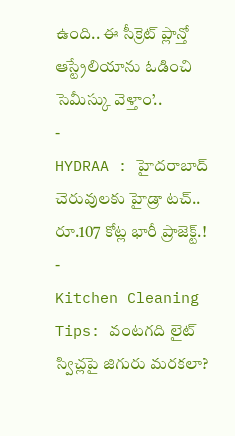ఉంది.. ఈ సీక్రెట్ ప్లాన్తో ఆస్ట్రేలియాను ఓడించి సెమీస్కు వెళ్తాం’..
-
HYDRAA : హైదరాబాద్ చెరువులకు హైడ్రా టచ్.. రూ.107 కోట్ల భారీ ప్రాజెక్ట్.!
-
Kitchen Cleaning Tips: వంటగది లైట్ స్విచ్లపై జిగురు మరకలా?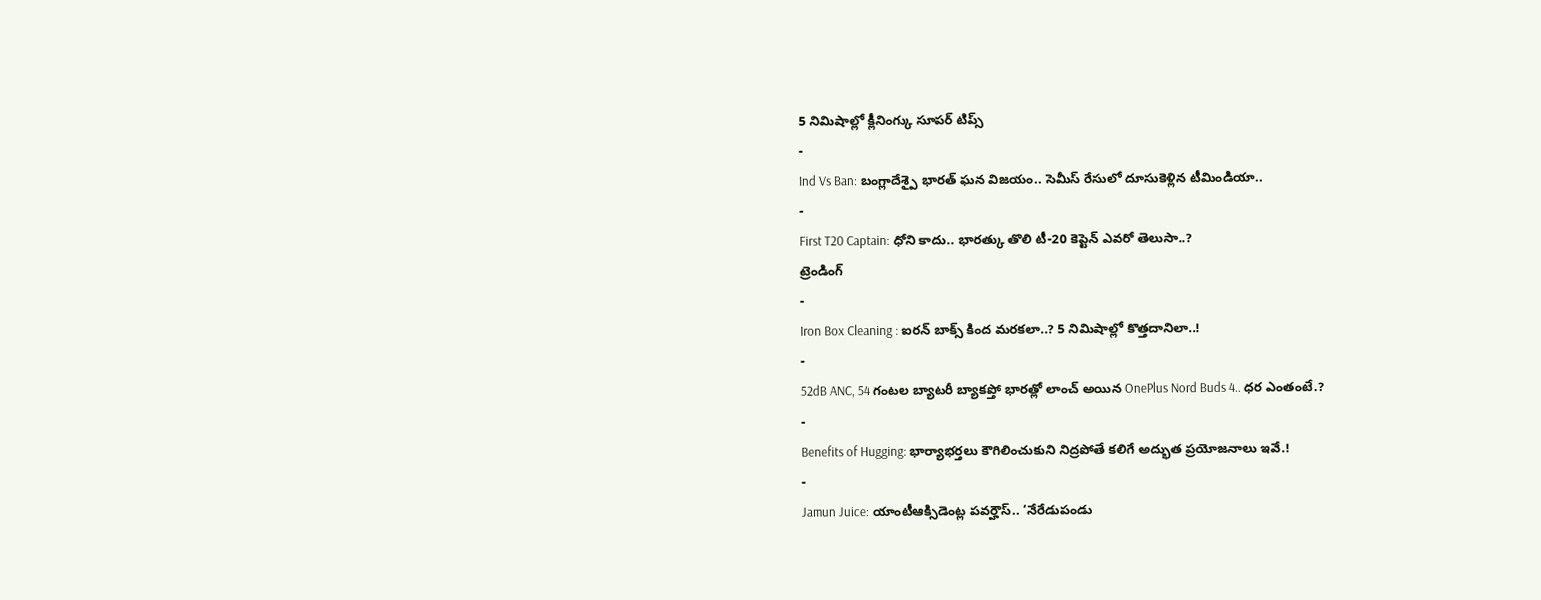5 నిమిషాల్లో క్లీనింగ్కు సూపర్ టిప్స్
-
Ind Vs Ban: బంగ్లాదేశ్పై భారత్ ఘన విజయం.. సెమీస్ రేసులో దూసుకెళ్లిన టీమిండియా..
-
First T20 Captain: ధోని కాదు.. భారత్కు తొలి టీ-20 కెప్టెన్ ఎవరో తెలుసా..?
ట్రెండింగ్
-
Iron Box Cleaning : ఐరన్ బాక్స్ కింద మరకలా..? 5 నిమిషాల్లో కొత్తదానిలా..!
-
52dB ANC, 54 గంటల బ్యాటరీ బ్యాకప్తో భారత్లో లాంచ్ అయిన OnePlus Nord Buds 4.. ధర ఎంతంటే.?
-
Benefits of Hugging: భార్యాభర్తలు కౌగిలించుకుని నిద్రపోతే కలిగే అద్భుత ప్రయోజనాలు ఇవే.!
-
Jamun Juice: యాంటీఆక్సిడెంట్ల పవర్హౌస్.. ‘నేరేడుపండు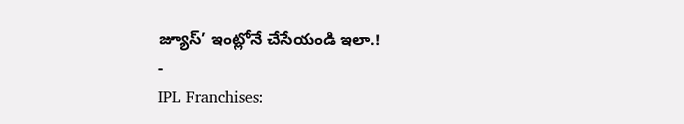జ్యూస్’ ఇంట్లోనే చేసేయండి ఇలా.!
-
IPL Franchises: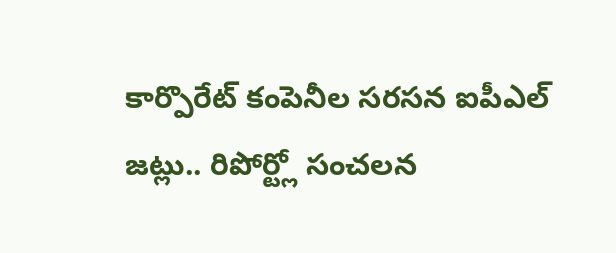కార్పొరేట్ కంపెనీల సరసన ఐపీఎల్ జట్లు.. రిపోర్ట్లో సంచలన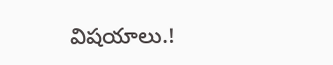విషయాలు.!